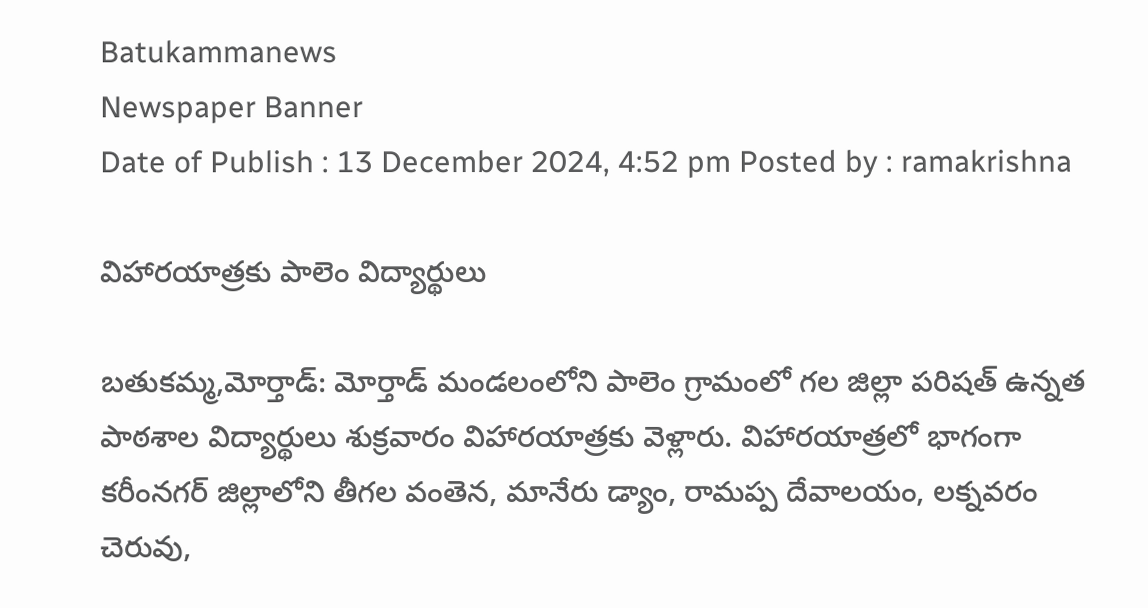Batukammanews
Newspaper Banner
Date of Publish : 13 December 2024, 4:52 pm Posted by : ramakrishna

విహారయాత్రకు పాలెం విద్యార్థులు

బతుకమ్మ,మోర్తాడ్: మోర్తాడ్ మండలంలోని పాలెం గ్రామంలో గల జిల్లా పరిషత్ ఉన్నత పాఠశాల విద్యార్థులు శుక్రవారం విహారయాత్రకు వెళ్లారు. విహారయాత్రలో భాగంగా కరీంనగర్ జిల్లాలోని తీగల వంతెన, మానేరు డ్యాం, రామప్ప దేవాలయం, లక్నవరం చెరువు,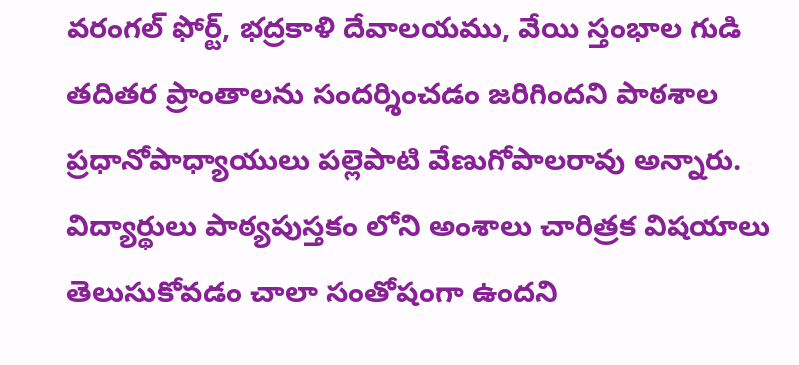వరంగల్ ఫోర్ట్, భద్రకాళి దేవాలయము, వేయి స్తంభాల గుడి తదితర ప్రాంతాలను సందర్శించడం జరిగిందని పాఠశాల ప్రధానోపాధ్యాయులు పల్లెపాటి వేణుగోపాలరావు అన్నారు. విద్యార్థులు పాఠ్యపుస్తకం లోని అంశాలు చారిత్రక విషయాలు తెలుసుకోవడం చాలా సంతోషంగా ఉందని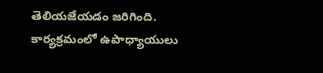తెలియజేయడం జరిగింది. కార్యక్రమంలో ఉపాధ్యాయులు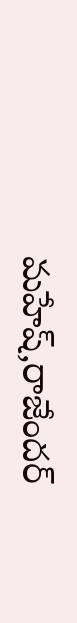మహేష్,రాజేందర్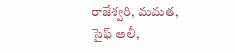రాజేశ్వరి, మమత, సైఫ్ అలీ,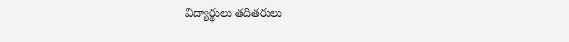విద్యార్థులు తదితరులు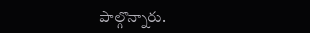పాల్గొన్నారు.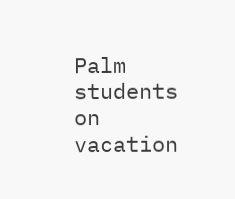Palm students on vacation